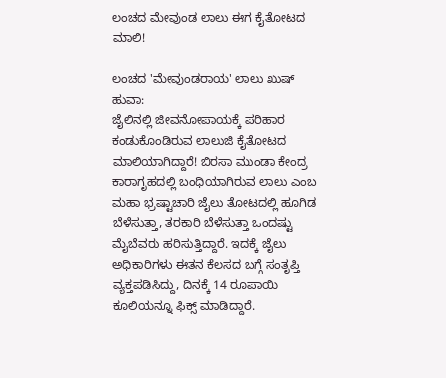ಲಂಚದ ಮೇವುಂಡ ಲಾಲು ಈಗ ಕೈತೋಟದ ಮಾಲಿ!

ಲಂಚದ 'ಮೇವುಂಡರಾಯ' ಲಾಲು ಖುಷ್ ಹುವಾ:
ಜೈಲಿನಲ್ಲಿ ಜೀವನೋಪಾಯಕ್ಕೆ ಪರಿಹಾರ ಕಂಡುಕೊಂಡಿರುವ ಲಾಲುಜಿ ಕೈತೋಟದ ಮಾಲಿಯಾಗಿದ್ದಾರೆ! ಬಿರಸಾ ಮುಂಡಾ ಕೇಂದ್ರ ಕಾರಾಗೃಹದಲ್ಲಿ ಬಂಧಿಯಾಗಿರುವ ಲಾಲು ಎಂಬ ಮಹಾ ಭ್ರಷ್ಟಾಚಾರಿ ಜೈಲು ತೋಟದಲ್ಲಿ ಹೂಗಿಡ ಬೆಳೆಸುತ್ತಾ, ತರಕಾರಿ ಬೆಳೆಸುತ್ತಾ ಒಂದಷ್ಟು ಮೈಬೆವರು ಹರಿಸುತ್ತಿದ್ದಾರೆ. ಇದಕ್ಕೆ ಜೈಲು ಅಧಿಕಾರಿಗಳು ಈತನ ಕೆಲಸದ ಬಗ್ಗೆ ಸಂತೃಪ್ತಿ ವ್ಯಕ್ತಪಡಿಸಿದ್ದು, ದಿನಕ್ಕೆ 14 ರೂಪಾಯಿ ಕೂಲಿಯನ್ನೂ ಫಿಕ್ಸ್ ಮಾಡಿದ್ದಾರೆ.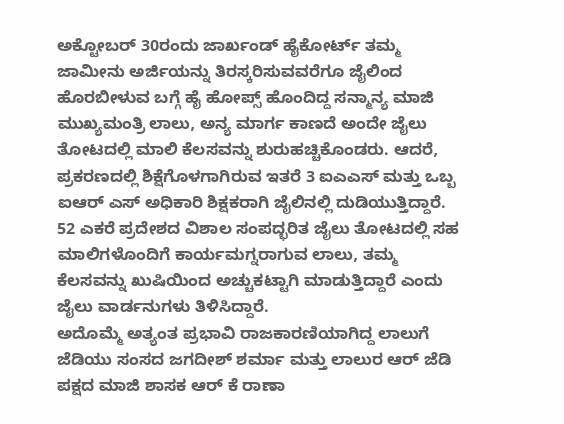ಅಕ್ಟೋಬರ್ 30ರಂದು ಜಾರ್ಖಂಡ್ ಹೈಕೋರ್ಟ್ ತಮ್ಮ ಜಾಮೀನು ಅರ್ಜಿಯನ್ನು ತಿರಸ್ಕರಿಸುವವರೆಗೂ ಜೈಲಿಂದ ಹೊರಬೀಳುವ ಬಗ್ಗೆ ಹೈ ಹೋಪ್ಸ್ ಹೊಂದಿದ್ದ ಸನ್ಮಾನ್ಯ ಮಾಜಿ ಮುಖ್ಯಮಂತ್ರಿ ಲಾಲು, ಅನ್ಯ ಮಾರ್ಗ ಕಾಣದೆ ಅಂದೇ ಜೈಲು ತೋಟದಲ್ಲಿ ಮಾಲಿ ಕೆಲಸವನ್ನು ಶುರುಹಚ್ಚಿಕೊಂಡರು. ಆದರೆ, ಪ್ರಕರಣದಲ್ಲಿ ಶಿಕ್ಷೆಗೊಳಗಾಗಿರುವ ಇತರೆ 3 ಐಎಎಸ್ ಮತ್ತು ಒಬ್ಬ ಐಆರ್ ಎಸ್ ಅಧಿಕಾರಿ ಶಿಕ್ಷಕರಾಗಿ ಜೈಲಿನಲ್ಲಿ ದುಡಿಯುತ್ತಿದ್ದಾರೆ.
52 ಎಕರೆ ಪ್ರದೇಶದ ವಿಶಾಲ ಸಂಪದ್ಭರಿತ ಜೈಲು ತೋಟದಲ್ಲಿ ಸಹ ಮಾಲಿಗಳೊಂದಿಗೆ ಕಾರ್ಯಮಗ್ನರಾಗುವ ಲಾಲು, ತಮ್ಮ ಕೆಲಸವನ್ನು ಖುಷಿಯಿಂದ ಅಚ್ಚುಕಟ್ಟಾಗಿ ಮಾಡುತ್ತಿದ್ದಾರೆ ಎಂದು ಜೈಲು ವಾರ್ಡನುಗಳು ತಿಳಿಸಿದ್ದಾರೆ.
ಅದೊಮ್ಮೆ ಅತ್ಯಂತ ಪ್ರಭಾವಿ ರಾಜಕಾರಣಿಯಾಗಿದ್ದ ಲಾಲುಗೆ ಜೆಡಿಯು ಸಂಸದ ಜಗದೀಶ್ ಶರ್ಮಾ ಮತ್ತು ಲಾಲುರ ಆರ್ ಜೆಡಿ ಪಕ್ಷದ ಮಾಜಿ ಶಾಸಕ ಆರ್ ಕೆ ರಾಣಾ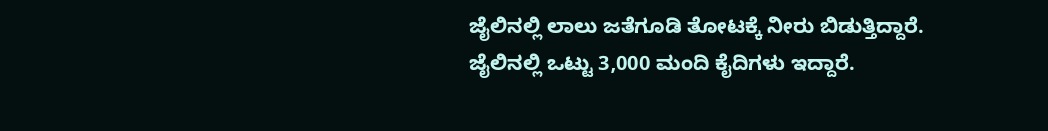ಜೈಲಿನಲ್ಲಿ ಲಾಲು ಜತೆಗೂಡಿ ತೋಟಕ್ಕೆ ನೀರು ಬಿಡುತ್ತಿದ್ದಾರೆ. ಜೈಲಿನಲ್ಲಿ ಒಟ್ಟು 3,000 ಮಂದಿ ಕೈದಿಗಳು ಇದ್ದಾರೆ.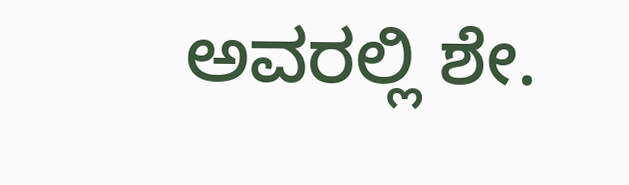ಅವರಲ್ಲಿ ಶೇ.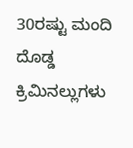30ರಷ್ಟು ಮಂದಿ ದೊಡ್ಡ ಕ್ರಿಮಿನಲ್ಲುಗಳು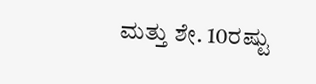ಮತ್ತು ಶೇ. 10ರಷ್ಟು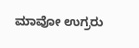ಮಾವೋ ಉಗ್ರರು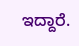ಇದ್ದಾರೆ.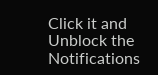Click it and Unblock the Notifications